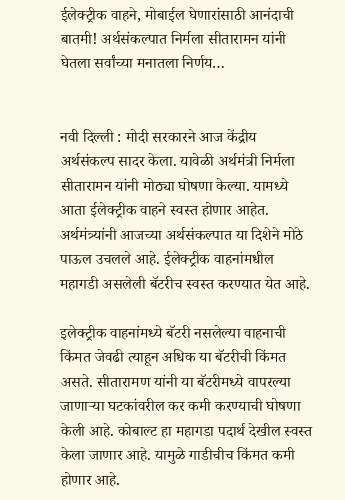ईलेक्ट्रीक वाहने, मोबाईल घेणारांसाठी आनंदाची बातमी! अर्थसंकल्पात निर्मला सीतारामन यांनी घेतला सर्वांच्या मनातला निर्णय…


नवी दिल्ली : मोदी सरकारने आज केंद्रीय अर्थसंकल्प सादर केला. यावेळी अर्थमंत्री निर्मला सीतारामन यांनी मोठ्या घोषणा केल्या. यामध्ये आता ईलेक्ट्रीक वाहने स्वस्त होणार आहेत. अर्थमंत्र्यांनी आजच्या अर्थसंकल्पात या दिशेने मोठे पाऊल उचलले आहे. ईलेक्ट्रीक वाहनांमधील महागडी असलेली बॅटरीच स्वस्त करण्यात येत आहे.

इलेक्ट्रीक वाहनांमध्ये बॅटरी नसलेल्या वाहनाची किंमत जेवढी त्याहून अधिक या बॅटरीची किंमत असते. सीतारामण यांनी या बॅटरीमध्ये वापरल्या जाणाऱ्या घटकांवरील कर कमी करण्याची घोषणा केली आहे. कोबाल्ट हा महागडा पदार्थ देखील स्वस्त केला जाणार आहे. यामुळे गाडीचीच किंमत कमी होणार आहे.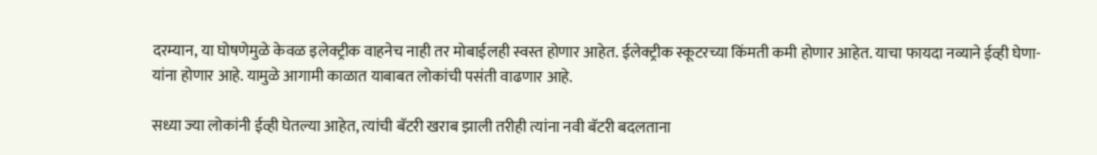दरम्यान, या घोषणेमुळे केवळ इलेक्ट्रीक वाहनेच नाही तर मोबाईलही स्वस्त होणार आहेत. ईलेक्ट्रीक स्कूटरच्या किंमती कमी होणार आहेत. याचा फायदा नव्याने ईव्ही घेणा-यांना होणार आहे. यामुळे आगामी काळात याबाबत लोकांची पसंती वाढणार आहे.

सध्या ज्या लोकांनी ईव्ही घेतल्या आहेत, त्यांची बॅटरी खराब झाली तरीही त्यांना नवी बॅटरी बदलताना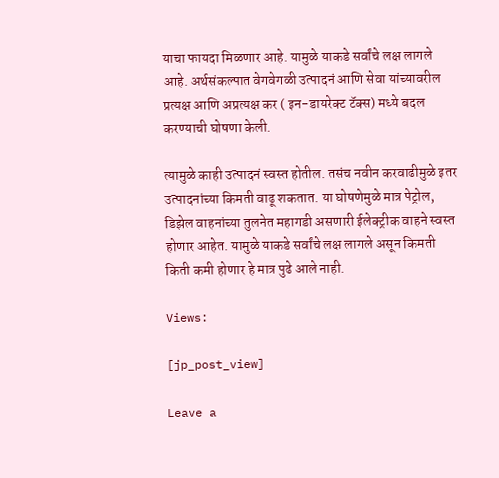याचा फायदा मिळणार आहे. यामुळे याकडे सर्वांचे लक्ष लागले आहे. अर्थसंकल्पात वेगवेगळी उत्पादनं आणि सेवा यांच्यावरील प्रत्यक्ष आणि अप्रत्यक्ष कर ( इन-डायरेक्ट टॅक्स) मध्ये बदल करण्याची घोषणा केली.

त्यामुळे काही उत्पादनं स्वस्त होतील. तसंच नवीन करवाढीमुळे इतर उत्पादनांच्या किमती वाढू शकतात. या घोषणेमुळे मात्र पेट्रोल, डिझेल वाहनांच्या तुलनेत महागडी असणारी ईलेक्ट्रीक वाहने स्वस्त होणार आहेत. यामुळे याकडे सर्वांचे लक्ष लागले असून किमती किती कमी होणार हे मात्र पुढे आले नाही.

Views:

[jp_post_view]

Leave a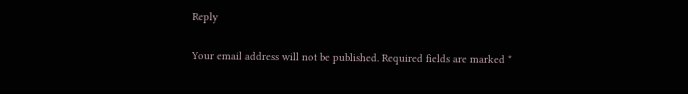Reply

Your email address will not be published. Required fields are marked *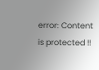error: Content is protected !!